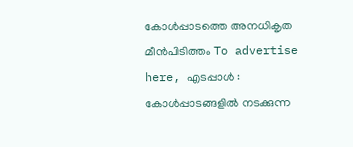കോൾപ്പാടത്തെ അനധികൃത മീൻപിടിത്തം To advertise here, എടപ്പാൾ : കോൾപ്പാടങ്ങളിൽ നടക്കുന്ന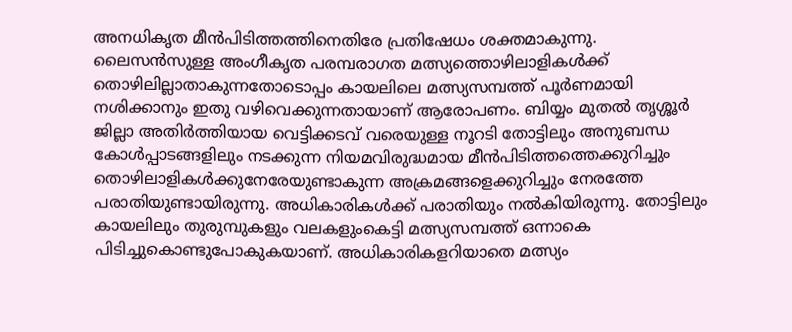അനധികൃത മീൻപിടിത്തത്തിനെതിരേ പ്രതിഷേധം ശക്തമാകുന്നു. ലൈസൻസുള്ള അംഗീകൃത പരമ്പരാഗത മത്സ്യത്തൊഴിലാളികൾക്ക് തൊഴിലില്ലാതാകുന്നതോടൊപ്പം കായലിലെ മത്സ്യസമ്പത്ത് പൂർണമായി നശിക്കാനും ഇതു വഴിവെക്കുന്നതായാണ് ആരോപണം. ബിയ്യം മുതൽ തൃശ്ശൂർ ജില്ലാ അതിർത്തിയായ വെട്ടിക്കടവ് വരെയുള്ള നൂറടി തോട്ടിലും അനുബന്ധ കോൾപ്പാടങ്ങളിലും നടക്കുന്ന നിയമവിരുദ്ധമായ മീൻപിടിത്തത്തെക്കുറിച്ചും തൊഴിലാളികൾക്കുനേരേയുണ്ടാകുന്ന അക്രമങ്ങളെക്കുറിച്ചും നേരത്തേ പരാതിയുണ്ടായിരുന്നു. അധികാരികൾക്ക് പരാതിയും നൽകിയിരുന്നു. തോട്ടിലും കായലിലും തുരുമ്പുകളും വലകളുംകെട്ടി മത്സ്യസമ്പത്ത് ഒന്നാകെ പിടിച്ചുകൊണ്ടുപോകുകയാണ്. അധികാരികളറിയാതെ മത്സ്യം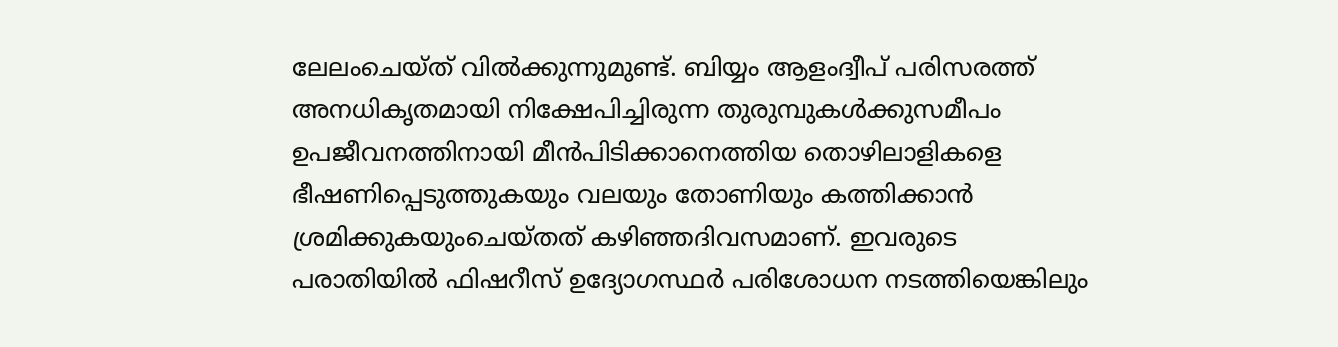ലേലംചെയ്ത് വിൽക്കുന്നുമുണ്ട്. ബിയ്യം ആളംദ്വീപ് പരിസരത്ത് അനധികൃതമായി നിക്ഷേപിച്ചിരുന്ന തുരുമ്പുകൾക്കുസമീപം ഉപജീവനത്തിനായി മീൻപിടിക്കാനെത്തിയ തൊഴിലാളികളെ ഭീഷണിപ്പെടുത്തുകയും വലയും തോണിയും കത്തിക്കാൻ ശ്രമിക്കുകയുംചെയ്തത് കഴിഞ്ഞദിവസമാണ്. ഇവരുടെ പരാതിയിൽ ഫിഷറീസ് ഉദ്യോഗസ്ഥർ പരിശോധന നടത്തിയെങ്കിലും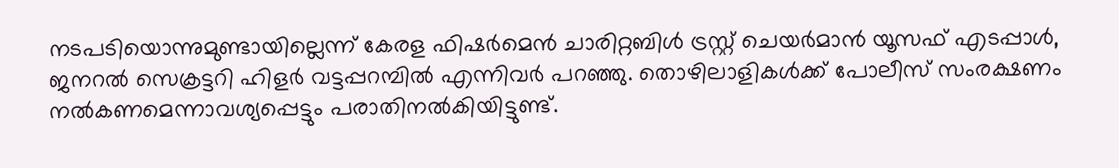നടപടിയൊന്നുമുണ്ടായില്ലെന്ന് കേരള ഫിഷർമെൻ ചാരിറ്റബിൾ ട്രസ്റ്റ് ചെയർമാൻ യൂസഫ് എടപ്പാൾ, ജനറൽ സെക്രട്ടറി ഹിളർ വട്ടപ്പറമ്പിൽ എന്നിവർ പറഞ്ഞു. തൊഴിലാളികൾക്ക് പോലീസ് സംരക്ഷണം നൽകണമെന്നാവശ്യപ്പെട്ടും പരാതിനൽകിയിട്ടുണ്ട്.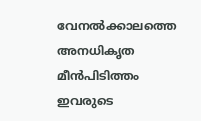വേനൽക്കാലത്തെ അനധികൃത മീൻപിടിത്തം ഇവരുടെ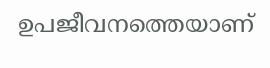ഉപജീവനത്തെയാണ്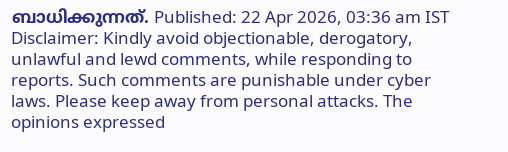ബാധിക്കുന്നത്. Published: 22 Apr 2026, 03:36 am IST Disclaimer: Kindly avoid objectionable, derogatory, unlawful and lewd comments, while responding to reports. Such comments are punishable under cyber laws. Please keep away from personal attacks. The opinions expressed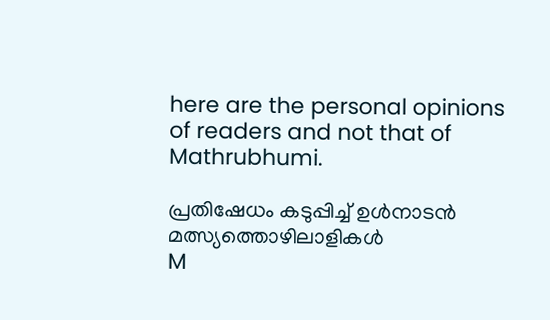here are the personal opinions of readers and not that of Mathrubhumi.

പ്രതിഷേധം കടുപ്പിച്ച് ഉൾനാടൻ മത്സ്യത്തൊഴിലാളികൾ
M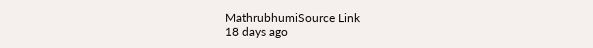MathrubhumiSource Link
18 days ago